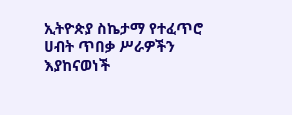ኢትዮጵያ ስኬታማ የተፈጥሮ ሀብት ጥበቃ ሥራዎችን እያከናወነች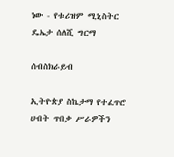ነው - የቱሪዝም ሚኒስትር ዴኤታ ሰለሺ ግርማ

ሰብስክራይብ

ኢትዮጵያ ስኬታማ የተፈጥሮ ሀብት ጥበቃ ሥራዎችን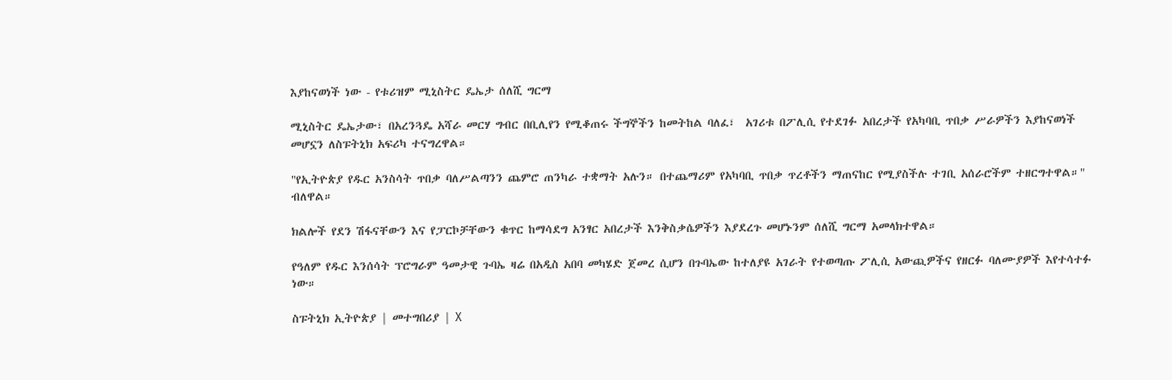እያከናወነች ነው - የቱሪዝም ሚኒስትር ዴኤታ ሰለሺ ግርማ

ሚኒስትር ዴኤታው፣ በአረንጓዴ አሻራ መርሃ ግብር በቢሊየን የሚቆጠሩ ችግኞችን ከመትከል ባለፈ፣  አገሪቱ በፖሊሲ የተደገፉ አበረታች የአካባቢ ጥበቃ ሥራዎችን እያከናወነች መሆኗን ለስፑትኒክ አፍሪካ ተናግረዋል።

"የኢትዮጵያ የዱር አንስሳት ጥበቃ ባለሥልጣንን ጨምሮ ጠንካራ ተቋማት አሉን። በተጨማሪም የአካባቢ ጥበቃ ጥረቶችን ማጠናከር የሚያስችሉ ተገቢ አሰራሮችም ተዘርግተዋል።" ብለዋል።

ክልሎች የደን ሽፋናቸውን እና የፓርኮቻቸውን ቁጥር ከማሳደግ አንፃር አበረታች እንቅስቃሴዎችን እያደረጉ መሆኑንም ሰለሺ ግርማ አመላክተዋል።

የዓለም የዱር እንሰሳት ፕሮግራም ዓመታዊ ጉባኤ ዛሬ በአዲስ አበባ መካሄድ ጀመረ ሲሆን በጉባኤው ከተለያዩ አገራት የተወጣጡ ፖሊሲ አውጪዎችና የዘርፉ ባለሙያዎች እየተሳተፉ ነው።

ስፑትኒክ ኢትዮጵያ | መተግበሪያ | X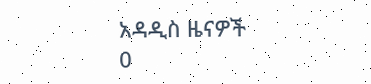አዳዲስ ዜናዎች
0